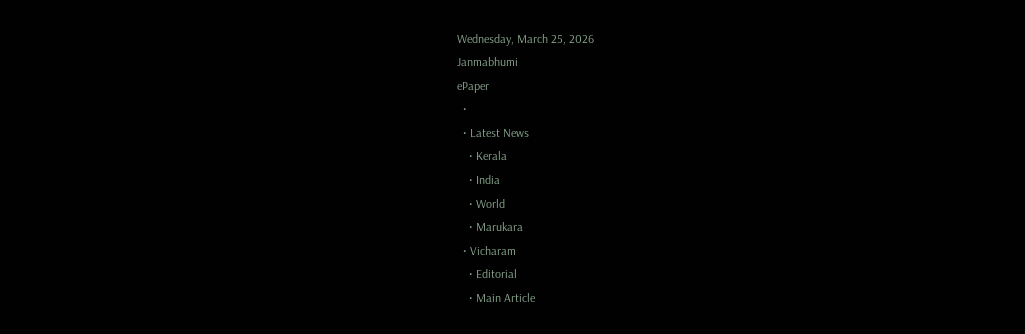Wednesday, March 25, 2026
Janmabhumi
ePaper
  •
  • Latest News
    • Kerala
    • India
    • World
    • Marukara
  • Vicharam
    • Editorial
    • Main Article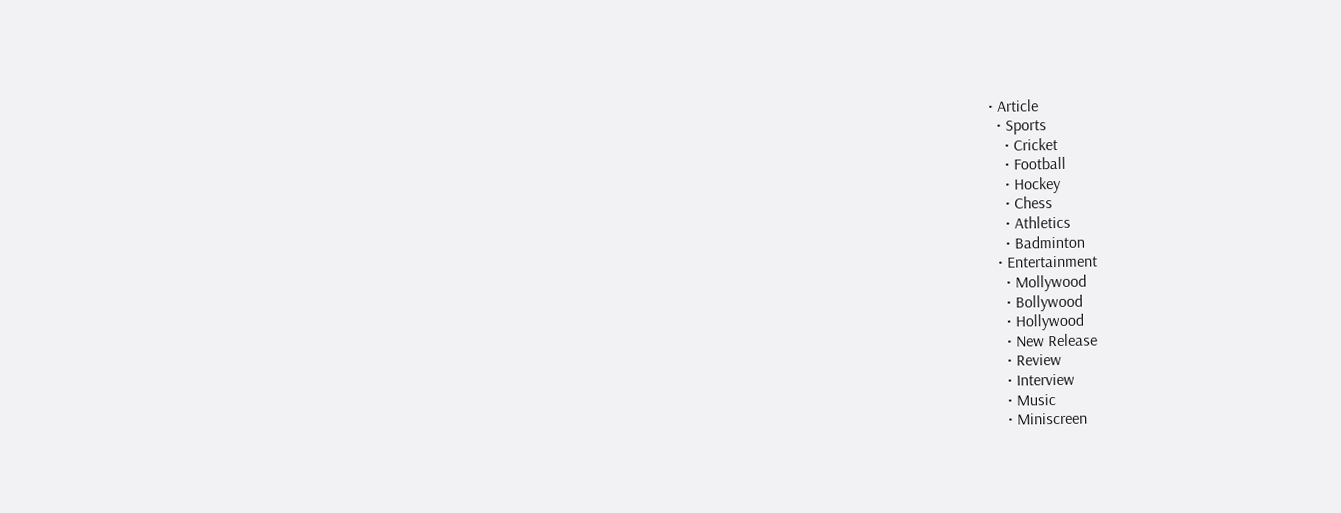• Article
  • Sports
    • Cricket
    • Football
    • Hockey
    • Chess
    • Athletics
    • Badminton
  • Entertainment
    • Mollywood
    • Bollywood
    • Hollywood
    • New Release
    • Review
    • Interview
    • Music
    • Miniscreen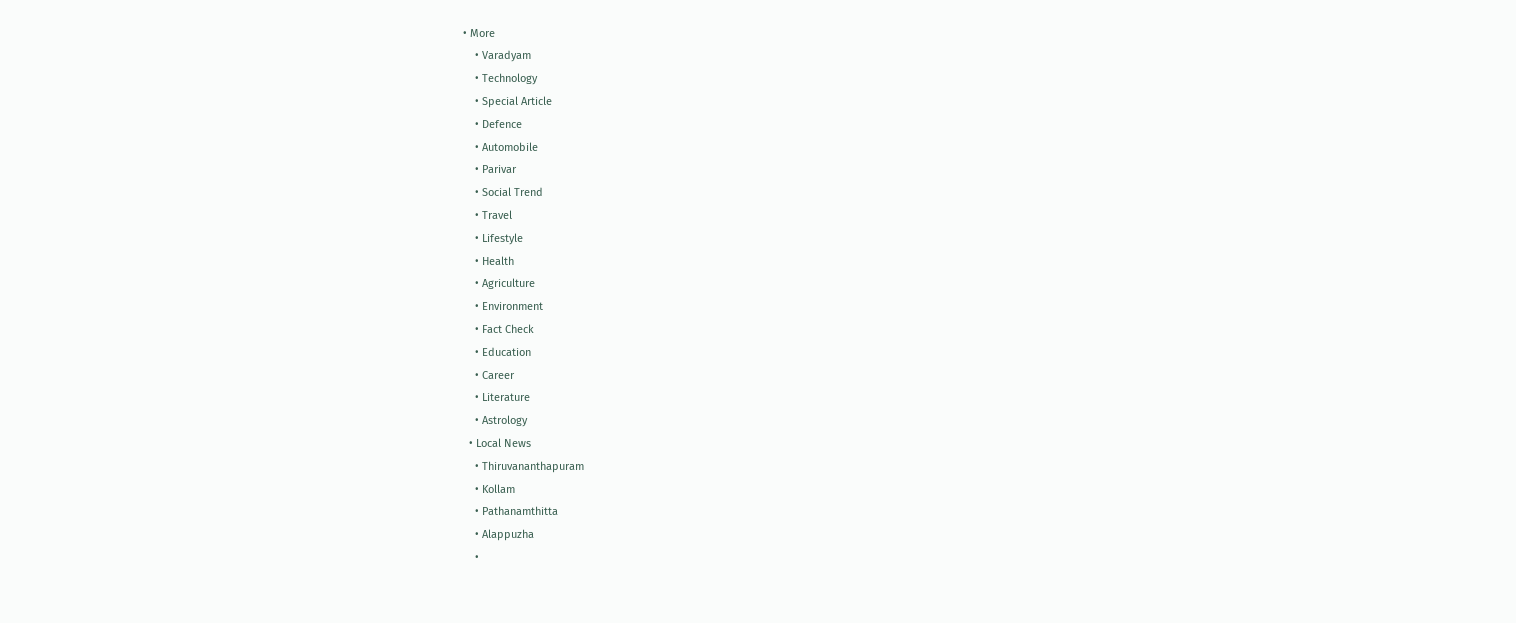• More
    • Varadyam
    • Technology
    • Special Article
    • Defence
    • Automobile
    • Parivar
    • Social Trend
    • Travel
    • Lifestyle
    • Health
    • Agriculture
    • Environment
    • Fact Check
    • Education
    • Career
    • Literature
    • Astrology
  • Local News
    • Thiruvananthapuram
    • Kollam
    • Pathanamthitta
    • Alappuzha
    •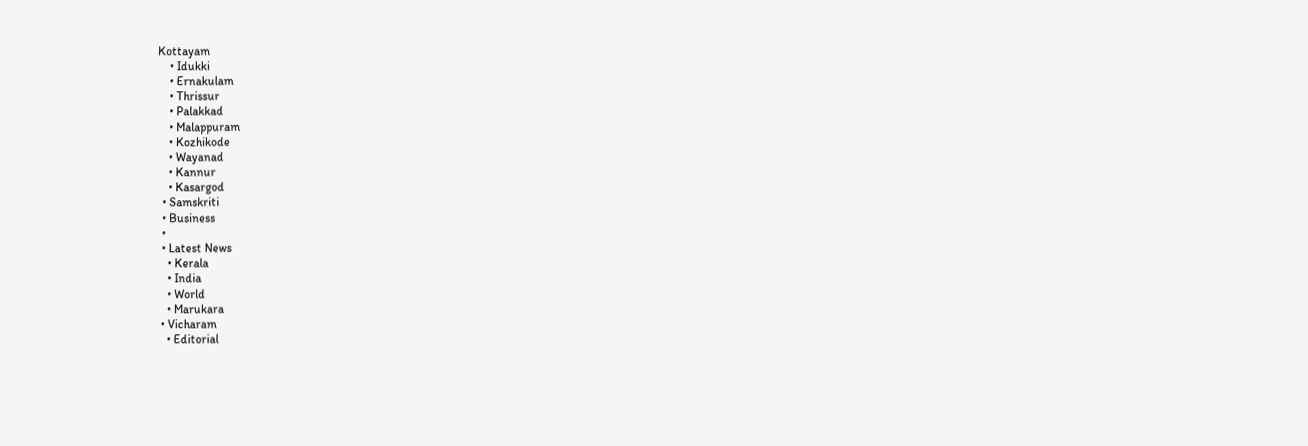Kottayam
    • Idukki
    • Ernakulam
    • Thrissur
    • Palakkad
    • Malappuram
    • Kozhikode
    • Wayanad
    • Kannur
    • Kasargod
  • Samskriti
  • Business
  •
  • Latest News
    • Kerala
    • India
    • World
    • Marukara
  • Vicharam
    • Editorial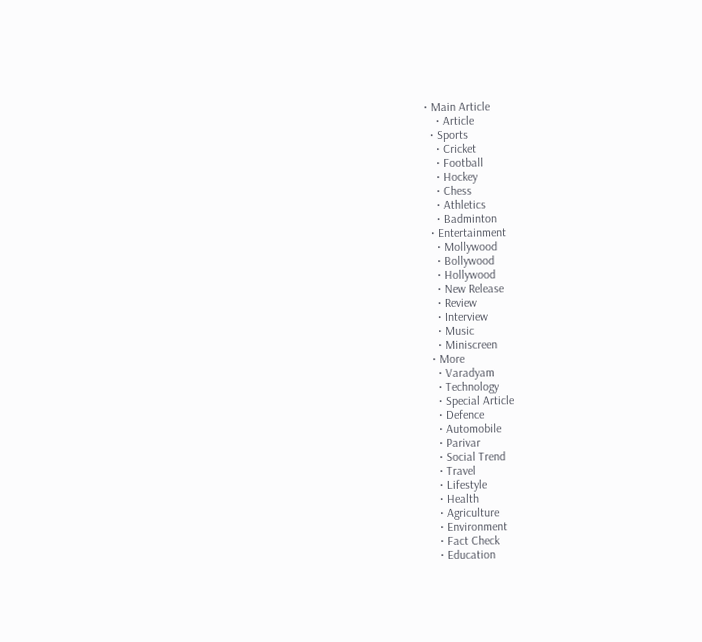• Main Article
    • Article
  • Sports
    • Cricket
    • Football
    • Hockey
    • Chess
    • Athletics
    • Badminton
  • Entertainment
    • Mollywood
    • Bollywood
    • Hollywood
    • New Release
    • Review
    • Interview
    • Music
    • Miniscreen
  • More
    • Varadyam
    • Technology
    • Special Article
    • Defence
    • Automobile
    • Parivar
    • Social Trend
    • Travel
    • Lifestyle
    • Health
    • Agriculture
    • Environment
    • Fact Check
    • Education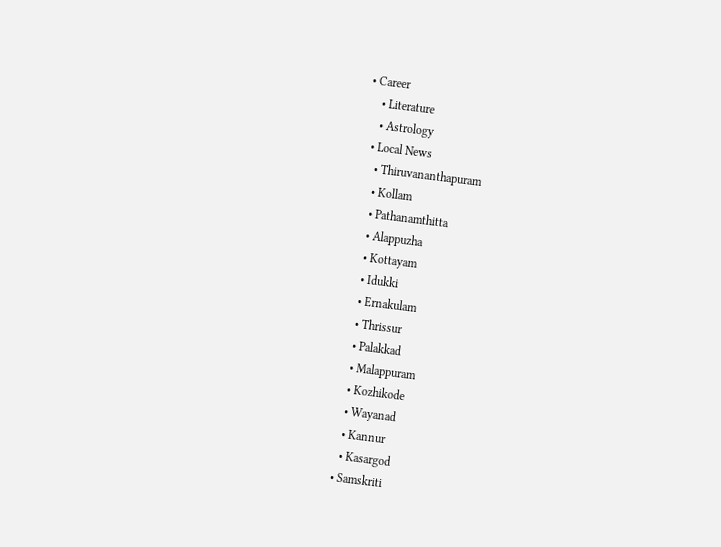• Career
    • Literature
    • Astrology
  • Local News
    • Thiruvananthapuram
    • Kollam
    • Pathanamthitta
    • Alappuzha
    • Kottayam
    • Idukki
    • Ernakulam
    • Thrissur
    • Palakkad
    • Malappuram
    • Kozhikode
    • Wayanad
    • Kannur
    • Kasargod
  • Samskriti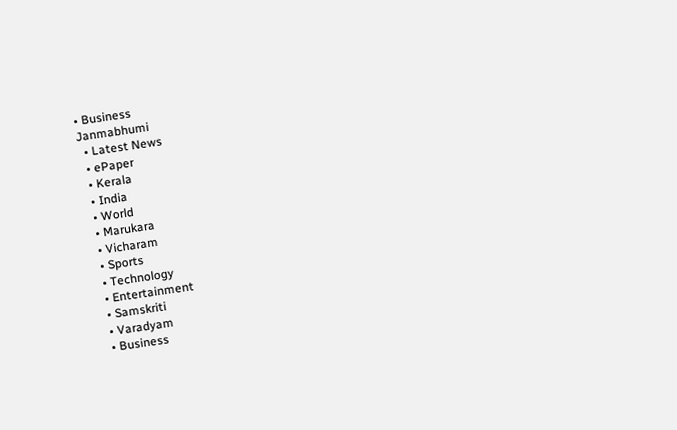• Business
Janmabhumi
  • Latest News
  • ePaper
  • Kerala
  • India
  • World
  • Marukara
  • Vicharam
  • Sports
  • Technology
  • Entertainment
  • Samskriti
  • Varadyam
  • Business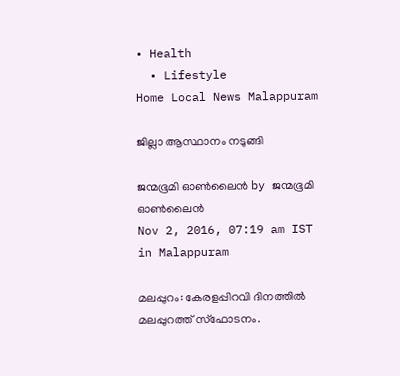• Health
  • Lifestyle
Home Local News Malappuram

ജില്ലാ ആസ്ഥാനം നടുങ്ങി

ജന്മഭൂമി ഓണ്‍ലൈന്‍ by ജന്മഭൂമി ഓണ്‍ലൈന്‍
Nov 2, 2016, 07:19 am IST
in Malappuram

മലപ്പുറം: കേരളപ്പിറവി ദിനത്തില്‍ മലപ്പുറത്ത് സ്‌ഫോടനം.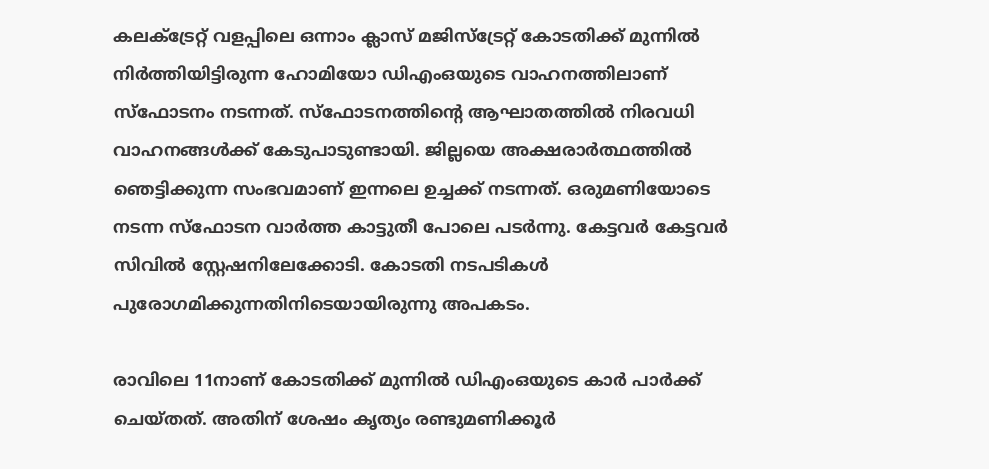കലക്ട്രേറ്റ് വളപ്പിലെ ഒന്നാം ക്ലാസ് മജിസ്‌ട്രേറ്റ് കോടതിക്ക് മുന്നില്‍ നിര്‍ത്തിയിട്ടിരുന്ന ഹോമിയോ ഡിഎംഒയുടെ വാഹനത്തിലാണ് സ്‌ഫോടനം നടന്നത്. സ്‌ഫോടനത്തിന്റെ ആഘാതത്തില്‍ നിരവധി വാഹനങ്ങള്‍ക്ക് കേടുപാടുണ്ടായി. ജില്ലയെ അക്ഷരാര്‍ത്ഥത്തില്‍ ഞെട്ടിക്കുന്ന സംഭവമാണ് ഇന്നലെ ഉച്ചക്ക് നടന്നത്. ഒരുമണിയോടെ നടന്ന സ്‌ഫോടന വാര്‍ത്ത കാട്ടുതീ പോലെ പടര്‍ന്നു. കേട്ടവര്‍ കേട്ടവര്‍ സിവില്‍ സ്റ്റേഷനിലേക്കോടി. കോടതി നടപടികള്‍ പുരോഗമിക്കുന്നതിനിടെയായിരുന്നു അപകടം.

രാവിലെ 11നാണ് കോടതിക്ക് മുന്നില്‍ ഡിഎംഒയുടെ കാര്‍ പാര്‍ക്ക് ചെയ്തത്. അതിന് ശേഷം കൃത്യം രണ്ടുമണിക്കൂര്‍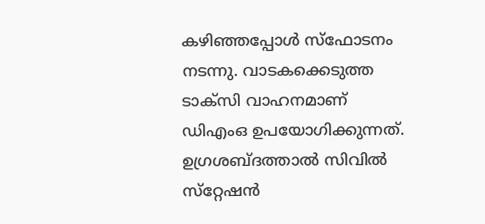കഴിഞ്ഞപ്പോള്‍ സ്‌ഫോടനം നടന്നു. വാടകക്കെടുത്ത ടാക്‌സി വാഹനമാണ് ഡിഎംഒ ഉപയോഗിക്കുന്നത്. ഉഗ്രശബ്ദത്താല്‍ സിവില്‍ സ്‌റ്റേഷന്‍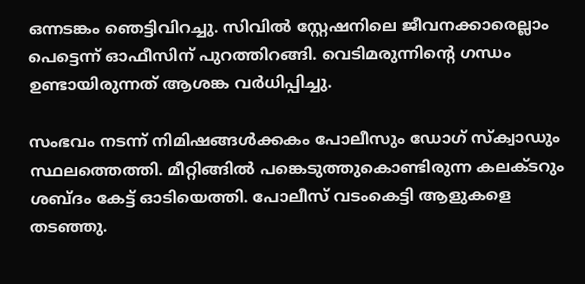ഒന്നടങ്കം ഞെട്ടിവിറച്ചു. സിവില്‍ സ്റ്റേഷനിലെ ജീവനക്കാരെല്ലാം പെട്ടെന്ന് ഓഫീസിന് പുറത്തിറങ്ങി. വെടിമരുന്നിന്റെ ഗന്ധം ഉണ്ടായിരുന്നത് ആശങ്ക വര്‍ധിപ്പിച്ചു.

സംഭവം നടന്ന് നിമിഷങ്ങള്‍ക്കകം പോലീസും ഡോഗ് സ്‌ക്വാഡും സ്ഥലത്തെത്തി. മീറ്റിങ്ങില്‍ പങ്കെടുത്തുകൊണ്ടിരുന്ന കലക്ടറും ശബ്ദം കേട്ട് ഓടിയെത്തി. പോലീസ് വടംകെട്ടി ആളുകളെ തടഞ്ഞു.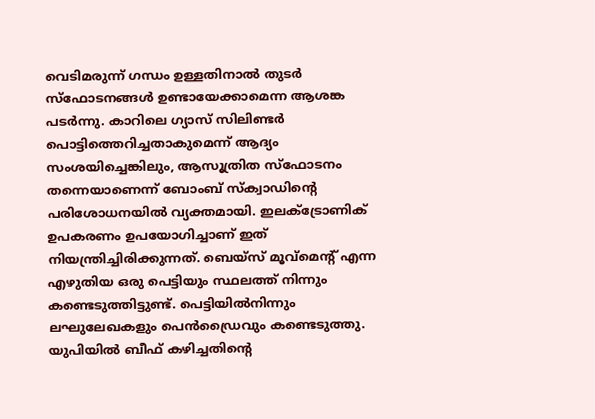വെടിമരുന്ന് ഗന്ധം ഉള്ളതിനാല്‍ തുടര്‍ സ്‌ഫോടനങ്ങള്‍ ഉണ്ടായേക്കാമെന്ന ആശങ്ക പടര്‍ന്നു. കാറിലെ ഗ്യാസ് സിലിണ്ടര്‍ പൊട്ടിത്തെറിച്ചതാകുമെന്ന് ആദ്യം സംശയിച്ചെങ്കിലും, ആസൂത്രിത സ്‌ഫോടനം തന്നെയാണെന്ന് ബോംബ് സ്‌ക്വാഡിന്റെ പരിശോധനയില്‍ വ്യക്തമായി. ഇലക്ട്രോണിക് ഉപകരണം ഉപയോഗിച്ചാണ് ഇത് നിയന്ത്രിച്ചിരിക്കുന്നത്. ബെയ്‌സ് മൂവ്‌മെന്റ് എന്ന എഴുതിയ ഒരു പെട്ടിയും സ്ഥലത്ത് നിന്നും കണ്ടെടുത്തിട്ടുണ്ട്. പെട്ടിയില്‍നിന്നും ലഘുലേഖകളും പെന്‍ഡ്രൈവും കണ്ടെടുത്തു. യുപിയില്‍ ബീഫ് കഴിച്ചതിന്റെ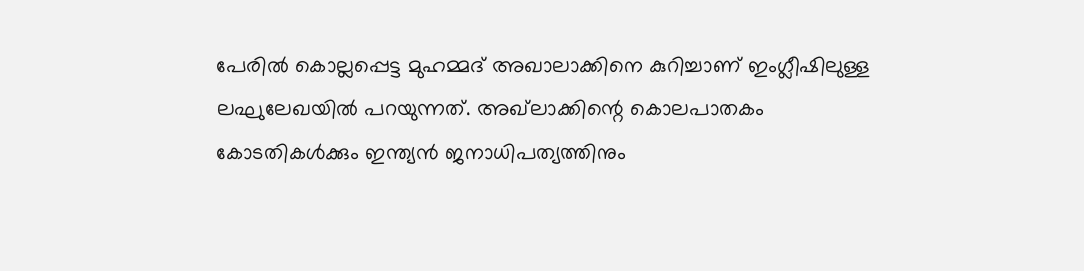പേരില്‍ കൊല്ലപ്പെട്ട മുഹമ്മദ് അഖാലാക്കിനെ കുറിച്ചാണ് ഇംഗ്ലീഷിലുള്ള ലഘുലേഖയില്‍ പറയുന്നത്. അഖ്‌ലാക്കിന്റെ കൊലപാതകം കോടതികള്‍ക്കും ഇന്ത്യന്‍ ജനാധിപത്യത്തിനും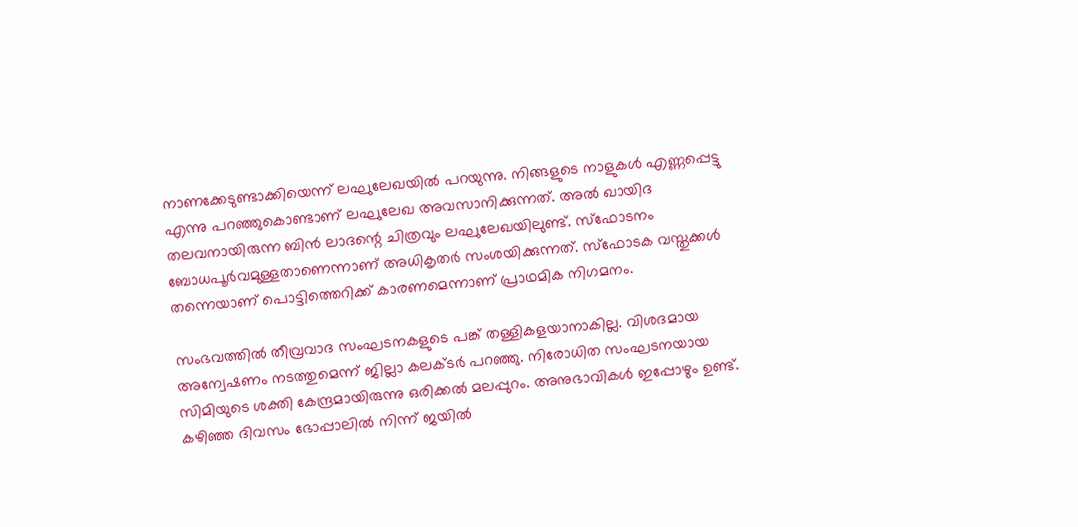നാണക്കേടുണ്ടാക്കിയെന്ന് ലഘുലേഖയില്‍ പറയുന്നു. നിങ്ങളുടെ നാളുകള്‍ എണ്ണപ്പെട്ടു എന്നു പറഞ്ഞുകൊണ്ടാണ് ലഘുലേഖ അവസാനിക്കുന്നത്. അല്‍ ഖായിദ തലവനായിരുന്ന ബിന്‍ ലാദന്റെ ചിത്രവും ലഘുലേഖയിലുണ്ട്. സ്ഫോടനം ബോധപൂര്‍വമുള്ളതാണെന്നാണ് അധികൃതര്‍ സംശയിക്കുന്നത്. സ്‌ഫോടക വസ്തുക്കള്‍ തന്നെയാണ് പൊട്ടിത്തെറിക്ക് കാരണമെന്നാണ് പ്രാഥമിക നിഗമനം.

സംഭവത്തില്‍ തീവ്രവാദ സംഘടനകളുടെ പങ്ക് തള്ളികളയാനാകില്ല. വിശദമായ അന്വേഷണം നടത്തുമെന്ന് ജില്ലാ കലക്ടര്‍ പറഞ്ഞു. നിരോധിത സംഘടനയായ സിമിയുടെ ശക്തി കേന്ദ്രമായിരുന്നു ഒരിക്കല്‍ മലപ്പുറം. അനുഭാവികള്‍ ഇപ്പോഴും ഉണ്ട്. കഴിഞ്ഞ ദിവസം ഭോപ്പാലില്‍ നിന്ന് ജയില്‍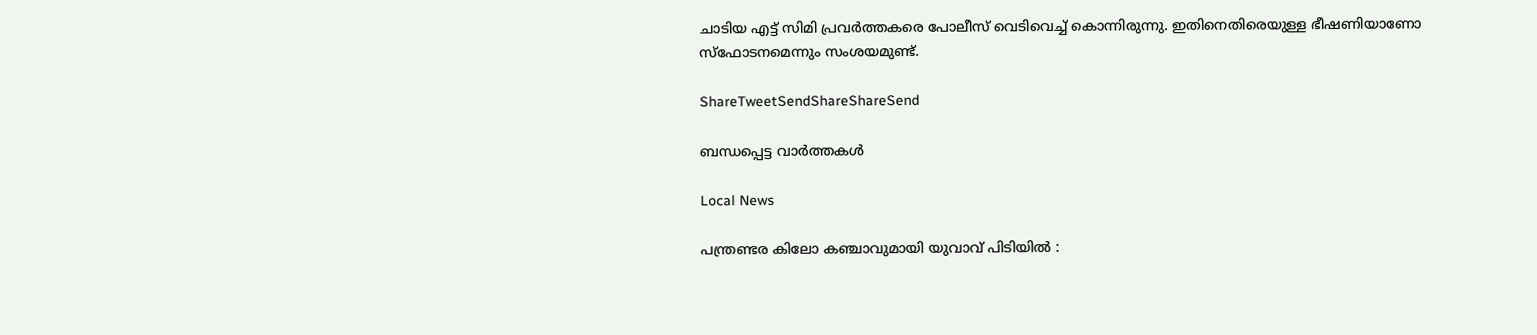ചാടിയ എട്ട് സിമി പ്രവര്‍ത്തകരെ പോലീസ് വെടിവെച്ച് കൊന്നിരുന്നു. ഇതിനെതിരെയുള്ള ഭീഷണിയാണോ സ്‌ഫോടനമെന്നും സംശയമുണ്ട്.

ShareTweetSendShareShareSend

ബന്ധപ്പെട്ട വാര്‍ത്തകള്‍

Local News

പന്ത്രണ്ടര കിലോ കഞ്ചാവുമായി യുവാവ് പിടിയിൽ :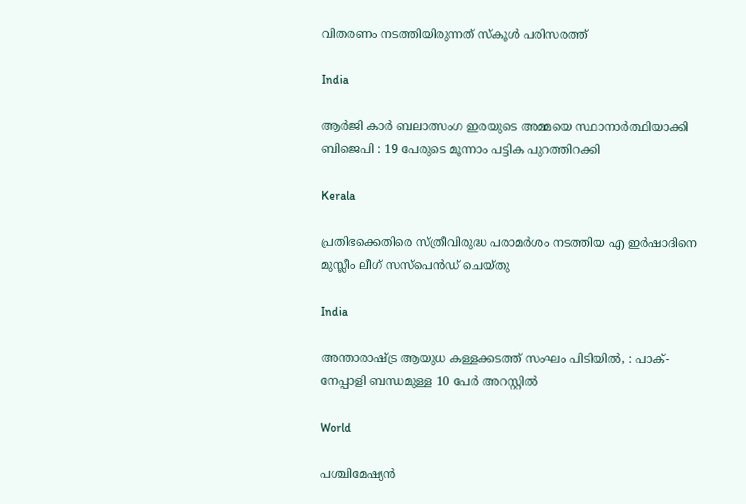വിതരണം നടത്തിയിരുന്നത് സ്കൂൾ പരിസരത്ത്

India

ആർ‌ജി കാർ ബലാത്സംഗ ഇരയുടെ അമ്മയെ സ്ഥാനാർത്ഥിയാക്കി ബിജെപി : 19 പേരുടെ മൂന്നാം പട്ടിക പുറത്തിറക്കി

Kerala

പ്രതിഭക്കെതിരെ സ്ത്രീവിരുദ്ധ പരാമര്‍ശം നടത്തിയ എ ഇര്‍ഷാദിനെ മുസ്ലീം ലീഗ് സസ്പെന്‍ഡ് ചെയ്തു

India

അന്താരാഷ്‌ട്ര ആയുധ കള്ളക്കടത്ത് സംഘം പിടിയിൽ, : പാക്- നേപ്പാളി ബന്ധമുള്ള 10 പേർ അറസ്റ്റിൽ

World

പശ്ചിമേഷ്യൻ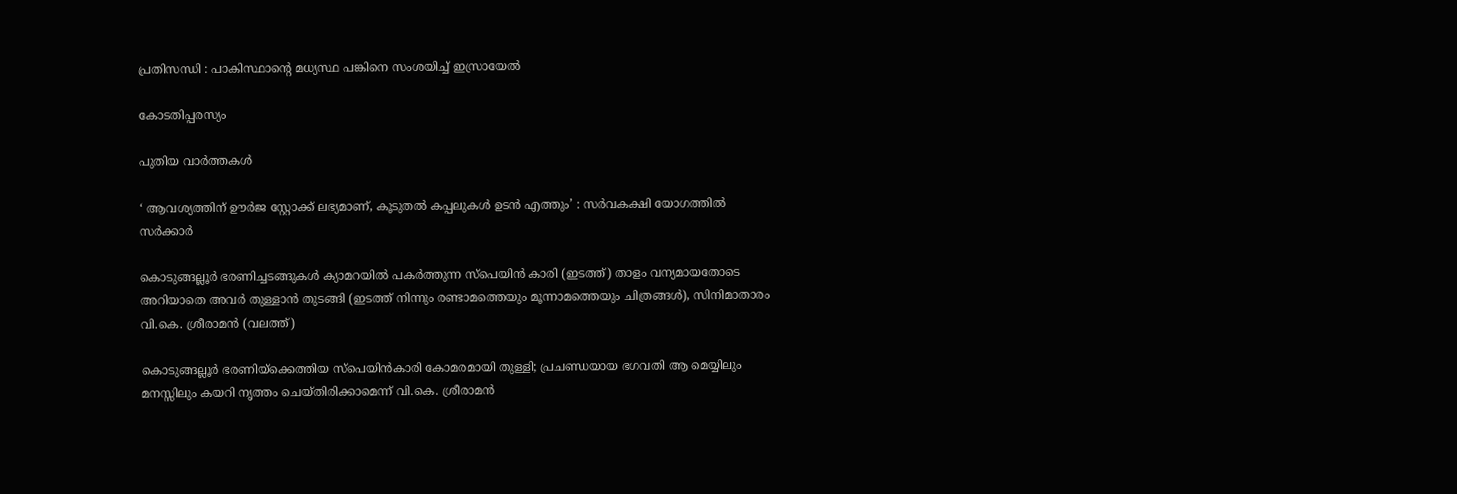പ്രതിസന്ധി : പാകിസ്ഥാന്റെ മധ്യസ്ഥ പങ്കിനെ സംശയിച്ച് ഇസ്രായേൽ

കോടതിപ്പരസ്യം

പുതിയ വാര്‍ത്തകള്‍

‘ ആവശ്യത്തിന് ഊർജ സ്റ്റോക്ക് ലഭ്യമാണ്, കൂടുതൽ കപ്പലുകൾ ഉടൻ എത്തും’ : സർവകക്ഷി യോഗത്തിൽ സർക്കാർ

കൊടുങ്ങല്ലൂര്‍ ഭരണിച്ചടങ്ങുകള്‍ ക്യാമറയില്‍ പകര്‍ത്തുന്ന സ്പെയിന്‍ കാരി (ഇടത്ത്) താളം വന്യമായതോടെ അറിയാതെ അവര്‍ തുള്ളാന്‍ തുടങ്ങി (ഇടത്ത് നിന്നും രണ്ടാമത്തെയും മൂന്നാമത്തെയും ചിത്രങ്ങള്‍), സിനിമാതാരം വി.കെ. ശ്രീരാമന്‍ (വലത്ത്)

കൊടുങ്ങല്ലൂര്‍ ഭരണിയ്‌ക്കെത്തിയ സ്പെയിന്‍കാരി കോമരമായി തുള്ളി; പ്രചണ്ഡയായ ഭഗവതി ആ മെയ്യിലും മനസ്സിലും കയറി നൃത്തം ചെയ്തിരിക്കാമെന്ന് വി.കെ. ശ്രീരാമന്‍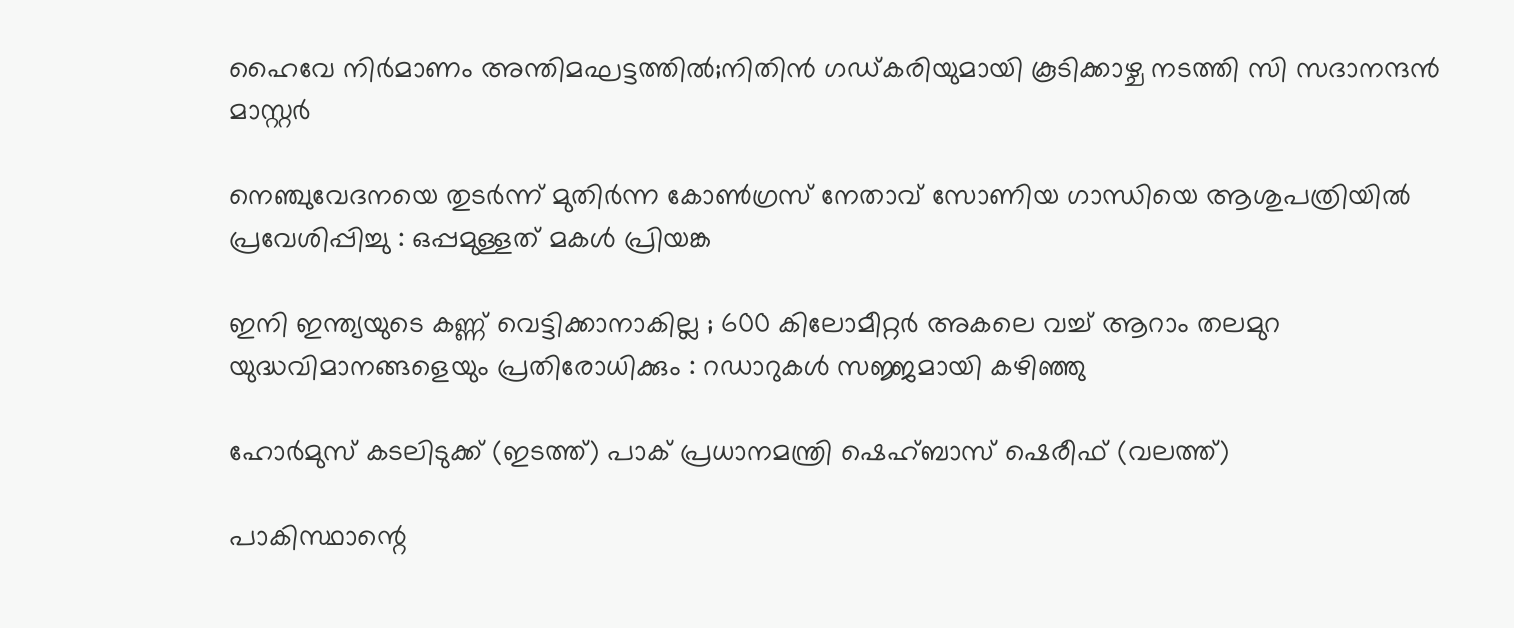ഹൈവേ നിര്‍മാണം അന്തിമഘട്ടത്തില്‍;നിതിന്‍ ഗഡ്കരിയുമായി കൂടിക്കാഴ്ച നടത്തി സി സദാനന്ദന്‍ മാസ്റ്റര്‍

നെഞ്ചുവേദനയെ തുടർന്ന് മുതിർന്ന കോൺഗ്രസ് നേതാവ് സോണിയ ഗാന്ധിയെ ആശുപത്രിയിൽ പ്രവേശിപ്പിച്ചു : ഒപ്പമുള്ളത് മകൾ പ്രിയങ്ക

ഇനി ഇന്ത്യയുടെ കണ്ണ് വെട്ടിക്കാനാകില്ല ; 600 കിലോമീറ്റർ അകലെ വച്ച് ആറാം തലമുറ യുദ്ധവിമാനങ്ങളെയും പ്രതിരോധിക്കും : റഡാറുകൾ സജ്ജമായി കഴിഞ്ഞു

ഹോര്‍മുസ് കടലിടുക്ക് (ഇടത്ത്) പാക് പ്രധാനമന്ത്രി ഷെഹ്ബാസ് ഷെരീഫ് (വലത്ത്)

പാകിസ്ഥാന്റെ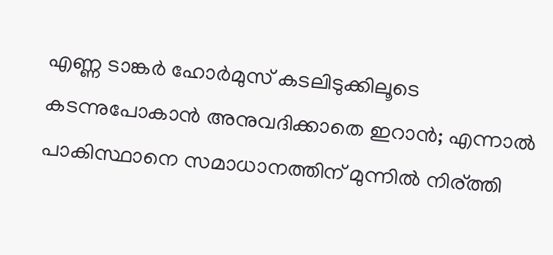എണ്ണ ടാങ്കര്‍ ഹോര്‍മുസ് കടലിടുക്കിലൂടെ കടന്നുപോകാന്‍ അനുവദിക്കാതെ ഇറാന്‍; എന്നാല്‍ പാകിസ്ഥാനെ സമാധാനത്തിന് മുന്നില്‍ നിര്ത്തി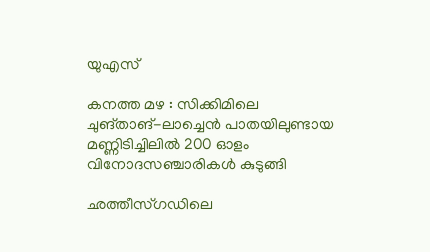യുഎസ്

കനത്ത മഴ : സിക്കിമിലെ ചുങ്താങ്-ലാച്ചെൻ പാതയിലുണ്ടായ മണ്ണിടിച്ചിലിൽ 200 ഓളം വിനോദസഞ്ചാരികൾ കുടുങ്ങി

ഛത്തീസ്ഗഡിലെ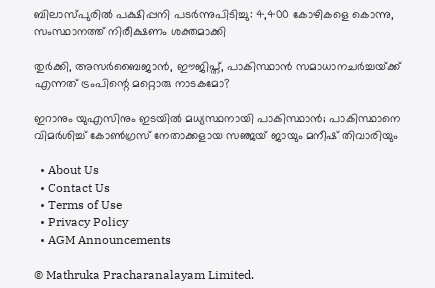ബിലാസ്പുരിൽ പക്ഷിപ്പനി പടർന്നുപിടിച്ചു: 4,400 കോഴികളെ കൊന്നു, സംസ്ഥാനത്ത് നിരീക്ഷണം ശക്തമാക്കി

തുര്‍ക്കി, അസര്‍ബൈജാന്‍, ഈജിപ്ത്, പാകിസ്ഥാന്‍ സമാധാനചര്‍ച്ചയ്‌ക്ക് എന്നത് ട്രംപിന്റെ മറ്റൊരു നാടകമോ?

ഇറാനും യുഎസിനും ഇടയില്‍ മധ്യസ്ഥനായി പാകിസ്ഥാന്‍; പാകിസ്ഥാനെ വിമര്‍ശിച്ച് കോണ്‍ഗ്രസ് നേതാക്കളായ സഞ്ജയ് ജായും മനീഷ് തിവാരിയും

  • About Us
  • Contact Us
  • Terms of Use
  • Privacy Policy
  • AGM Announcements

© Mathruka Pracharanalayam Limited.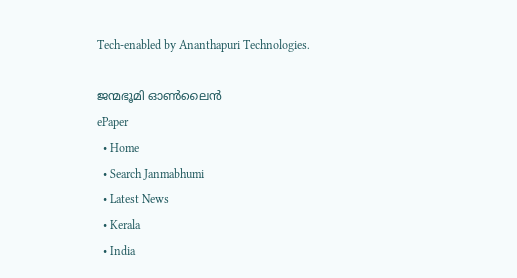Tech-enabled by Ananthapuri Technologies.

ജന്മഭൂമി ഓണ്‍ലൈന്‍
ePaper
  • Home
  • Search Janmabhumi
  • Latest News
  • Kerala
  • India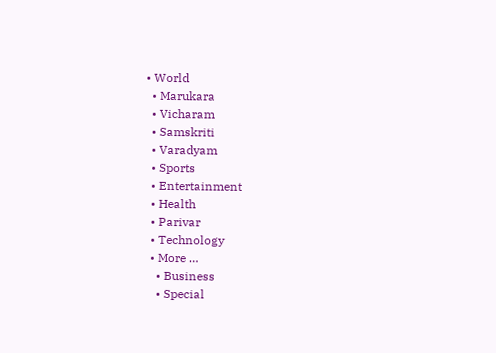• World
  • Marukara
  • Vicharam
  • Samskriti
  • Varadyam
  • Sports
  • Entertainment
  • Health
  • Parivar
  • Technology
  • More …
    • Business
    • Special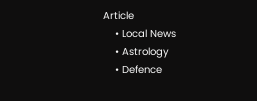Article
    • Local News
    • Astrology
    • Defence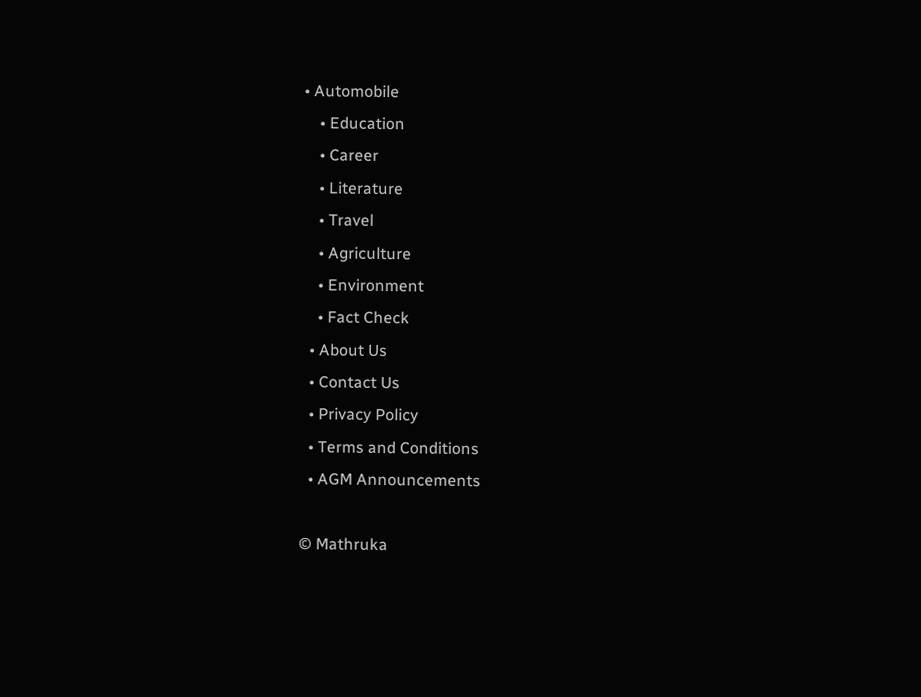• Automobile
    • Education
    • Career
    • Literature
    • Travel
    • Agriculture
    • Environment
    • Fact Check
  • About Us
  • Contact Us
  • Privacy Policy
  • Terms and Conditions
  • AGM Announcements

© Mathruka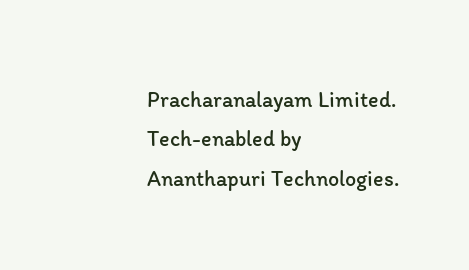Pracharanalayam Limited.
Tech-enabled by Ananthapuri Technologies.